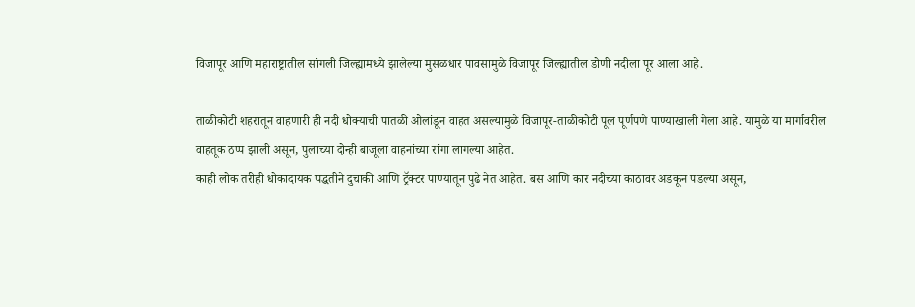विजापूर आणि महाराष्ट्रातील सांगली जिल्ह्यामध्ये झालेल्या मुसळधार पावसामुळे विजापूर जिल्ह्यातील डोणी नदीला पूर आला आहे.

ताळीकोटी शहरातून वाहणारी ही नदी धोक्याची पातळी ओलांडून वाहत असल्यामुळे विजापूर-ताळीकोटी पूल पूर्णपणे पाण्याखाली गेला आहे. यामुळे या मार्गावरील वाहतूक ठप्प झाली असून, पुलाच्या दोन्ही बाजूला वाहनांच्या रांगा लागल्या आहेत.
काही लोक तरीही धोकादायक पद्धतीने दुचाकी आणि ट्रॅक्टर पाण्यातून पुढे नेत आहेत. बस आणि कार नदीच्या काठावर अडकून पडल्या असून,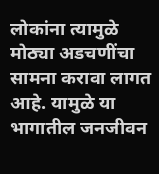लोकांना त्यामुळे मोठ्या अडचणींचा सामना करावा लागत आहे. यामुळे या भागातील जनजीवन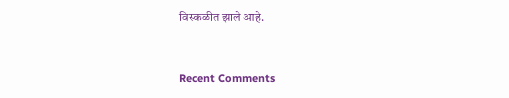विस्कळीत झाले आहे.


Recent Comments